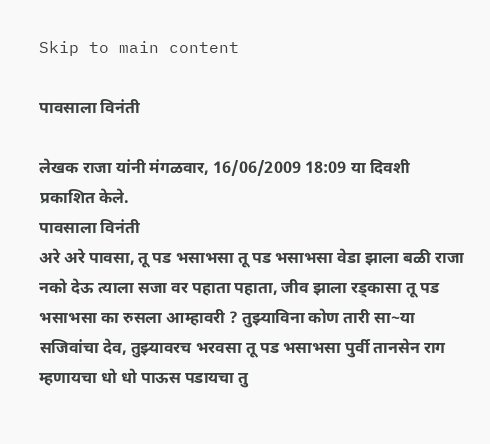Skip to main content

पावसाला विनंती

लेखक राजा यांनी मंगळवार, 16/06/2009 18:09 या दिवशी प्रकाशित केले.
पावसाला विनंती
अरे अरे पावसा, तू पड भसाभसा तू पड भसाभसा वेडा झाला बळी राजा नको देऊ त्याला सजा वर पहाता पहाता, जीव झाला रड्कासा तू पड भसाभसा का रुसला आम्हावरी ? तुझ्याविना कोण तारी सा~या सजिवांचा देव, तुझ्यावरच भरवसा तू पड भसाभसा पुर्वी तानसेन राग म्हणायचा धो धो पाऊस पडायचा तु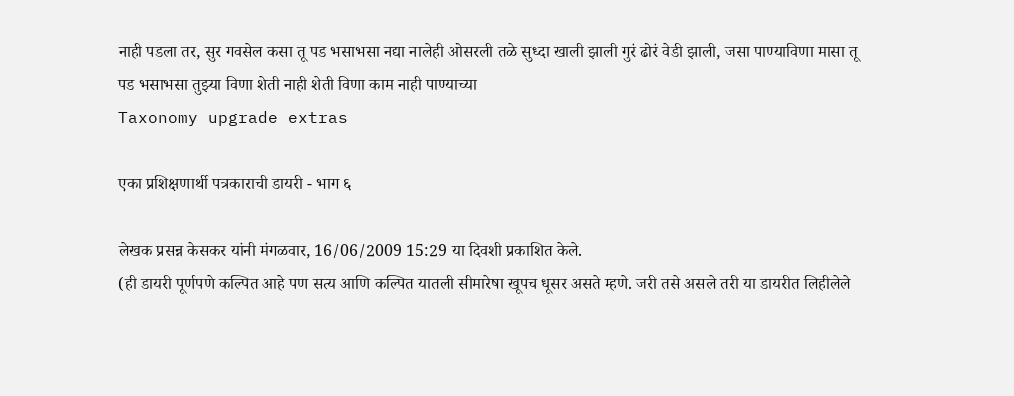नाही पडला तर, सुर गवसेल कसा तू पड भसाभसा नद्या नालेही ओसरली तळे सुध्दा खाली झाली गुरं ढोरं वेडी झाली, जसा पाण्याविणा मासा तू पड भसाभसा तुझ्या विणा शेती नाही शेती विणा काम नाही पाण्याच्या
Taxonomy upgrade extras

एका प्रशिक्षणार्थी पत्रकाराची डायरी - भाग ६

लेखक प्रसन्न केसकर यांनी मंगळवार, 16/06/2009 15:29 या दिवशी प्रकाशित केले.
(ही डायरी पूर्णपणे कल्पित आहे पण सत्य आणि कल्पित यातली सीमारेषा खूपच धूसर असते म्हणे. जरी तसे असले तरी या डायरीत लिहीलेले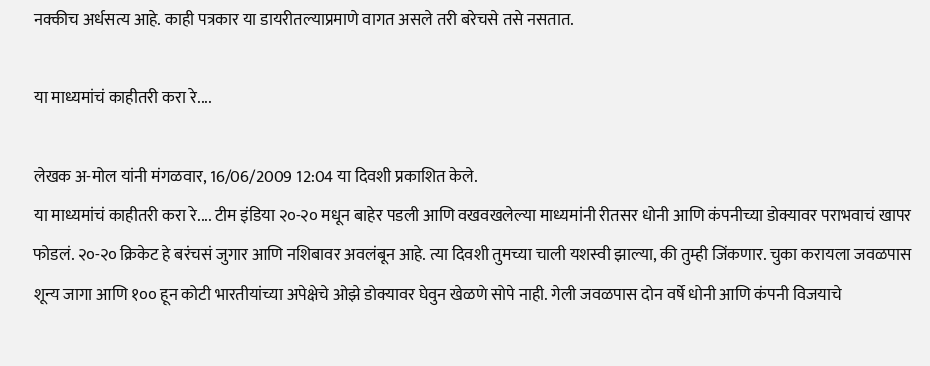नक्कीच अर्धसत्य आहे. काही पत्रकार या डायरीतल्याप्रमाणे वागत असले तरी बरेचसे तसे नसतात.

या माध्यमांचं काहीतरी करा रे....

लेखक अ-मोल यांनी मंगळवार, 16/06/2009 12:04 या दिवशी प्रकाशित केले.
या माध्यमांचं काहीतरी करा रे.... टीम इंडिया २०-२० मधून बाहेर पडली आणि वखवखलेल्या माध्यमांनी रीतसर धोनी आणि कंपनीच्या डोक्यावर पराभवाचं खापर फोडलं. २०-२० क्रिकेट हे बरंचसं जुगार आणि नशिबावर अवलंबून आहे. त्या दिवशी तुमच्या चाली यशस्वी झाल्या, की तुम्ही जिंकणार. चुका करायला जवळपास शून्य जागा आणि १०० हून कोटी भारतीयांच्या अपेक्षेचे ओझे डोक्यावर घेवुन खेळणे सोपे नाही. गेली जवळपास दोन वर्षे धोनी आणि कंपनी विजयाचे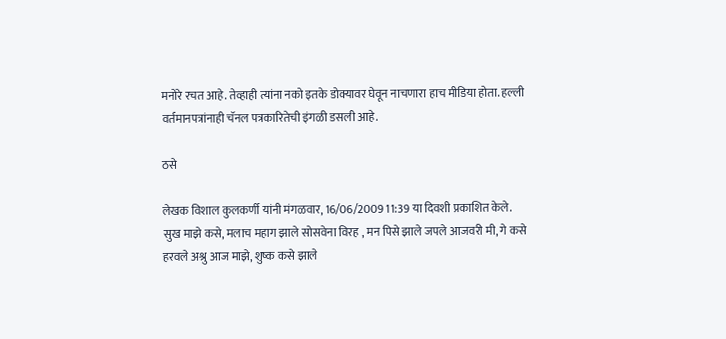मनोरे रचत आहे. तेव्हाही त्यांना नको इतके डोक्यावर घेवून नाचणारा हाच मीडिया होता. हल्ली वर्तमानपत्रांनाही चॅनल पत्रकारितेची इंगळी डसली आहे.

ठसे

लेखक विशाल कुलकर्णी यांनी मंगळवार, 16/06/2009 11:39 या दिवशी प्रकाशित केले.
सुख माझे कसे, मलाच महाग झाले सोसवेना विरह , मन पिसे झाले जपले आजवरी मी, गे कसे हरवले अश्रु आज माझे, शुष्क कसे झाले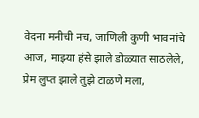वेदना मनीची नच, जाणिली कुणी भावनांचे आज, माझ्या हंसे झाले डोळ्यात साठलेले, प्रेम लुप्त झाले तुझे टाळणे मला,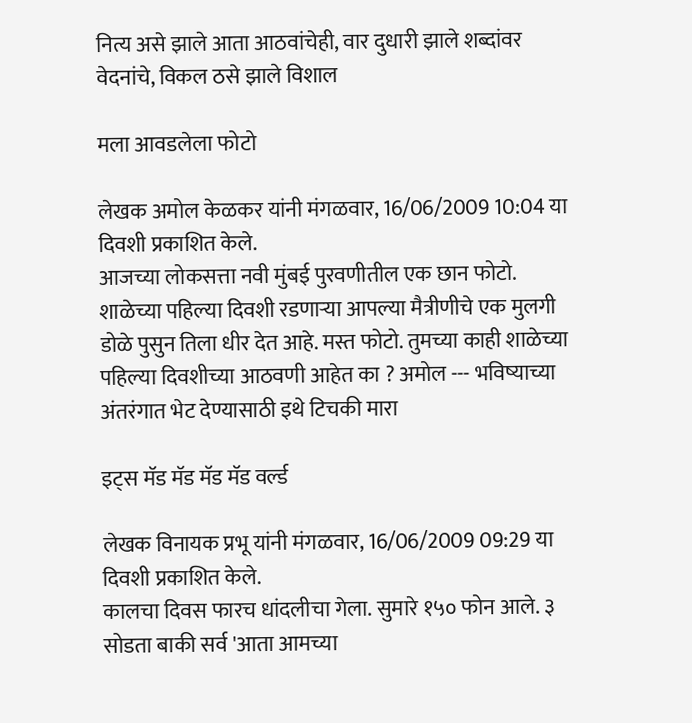नित्य असे झाले आता आठवांचेही, वार दुधारी झाले शब्दांवर वेदनांचे, विकल ठसे झाले विशाल

मला आवडलेला फोटो

लेखक अमोल केळकर यांनी मंगळवार, 16/06/2009 10:04 या दिवशी प्रकाशित केले.
आजच्या लोकसत्ता नवी मुंबई पुरवणीतील एक छान फोटो. शाळेच्या पहिल्या दिवशी रडणार्‍या आपल्या मैत्रीणीचे एक मुलगी डोळे पुसुन तिला धीर देत आहे. मस्त फोटो. तुमच्या काही शाळेच्या पहिल्या दिवशीच्या आठवणी आहेत का ? अमोल --- भविष्याच्या अंतरंगात भेट देण्यासाठी इथे टिचकी मारा

इट्स मॅड मॅड मॅड मॅड वर्ल्ड

लेखक विनायक प्रभू यांनी मंगळवार, 16/06/2009 09:29 या दिवशी प्रकाशित केले.
कालचा दिवस फारच धांदलीचा गेला. सुमारे १५० फोन आले. ३ सोडता बाकी सर्व 'आता आमच्या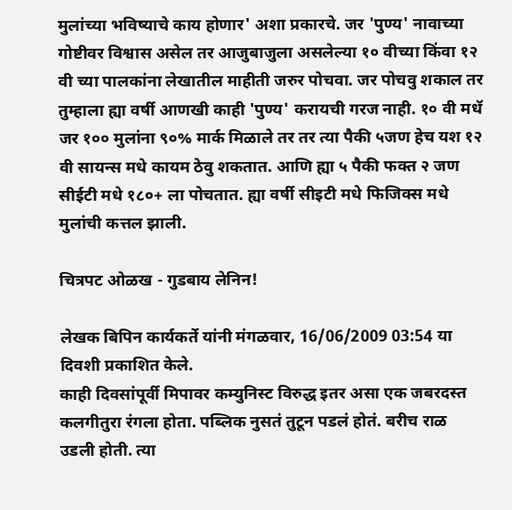मुलांच्या भविष्याचे काय होणार' अशा प्रकारचे. जर 'पुण्य' नावाच्या गोष्टीवर विश्वास असेल तर आजुबाजुला असलेल्या १० वीच्या किंवा १२ वी च्या पालकांना लेखातील माहीती जरुर पोचवा. जर पोचवु शकाल तर तुम्हाला ह्या वर्षी आणखी काही 'पुण्य' करायची गरज नाही. १० वी मधॅ जर १०० मुलांना ९०% मार्क मिळाले तर तर त्या पैकी ५जण हेच यश १२ वी सायन्स मधे कायम ठेवु शकतात. आणि ह्या ५ पैकी फक्त २ जण सीईटी मधे १८०+ ला पोचतात. ह्या वर्षी सीइटी मधे फिजिक्स मधे मुलांची कत्तल झाली.

चित्रपट ओळख - गुडबाय लेनिन!

लेखक बिपिन कार्यकर्ते यांनी मंगळवार, 16/06/2009 03:54 या दिवशी प्रकाशित केले.
काही दिवसांपूर्वी मिपावर कम्युनिस्ट विरुद्ध इतर असा एक जबरदस्त कलगीतुरा रंगला होता. पब्लिक नुसतं तुटून पडलं होतं. बरीच राळ उडली होती. त्या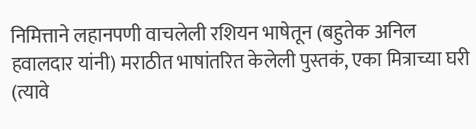निमित्ताने लहानपणी वाचलेली रशियन भाषेतून (बहुतेक अनिल हवालदार यांनी) मराठीत भाषांतरित केलेली पुस्तकं, एका मित्राच्या घरी (त्यावे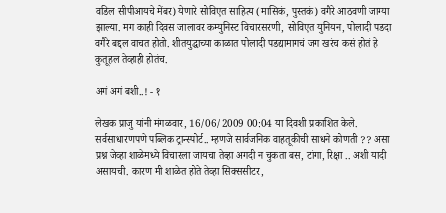वडिल सीपीआयचे मेंबर) येणारे सोविएत साहित्य (मासिकं, पुस्तकं) वगैरे आठवणी जाग्या झाल्या. मग काही दिवस जालावर कम्युनिस्ट विचारसरणी, सोविएत युनियन, पोलादी पडदा वगैरे बद्दल वाचत होतो. शीतयुद्धाच्या काळात पोलादी पडद्यामागचं जग खरंच कसं होतं हे कुतूहल तेव्हाही होतंच.

अगं अगं बशी..! - १

लेखक प्राजु यांनी मंगळवार, 16/06/2009 00:04 या दिवशी प्रकाशित केले.
सर्वसाधारणपणे पब्लिक ट्रान्स्पोर्ट.. म्हणजे सार्वजनिक वाहतूकीची साधने कोणती ?? असा प्रश्न जेव्हा शाळेमध्ये विचारला जायचा तेव्हा अगदी न चुकता बस, टांगा, रिक्षा .. अशी यादी असायची. कारण मी शाळेत होते तेव्हा सिक्ससीटर,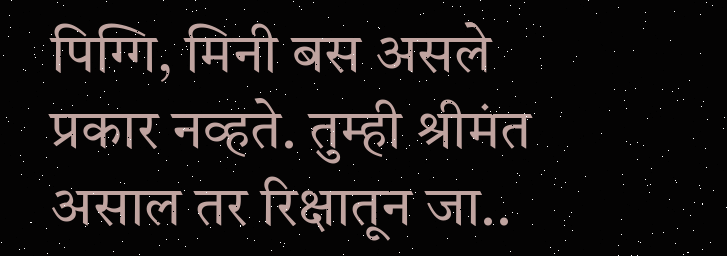पिग्गि, मिनी बस असले प्रकार नव्हते. तुम्ही श्रीमंत असाल तर रिक्षातून जा..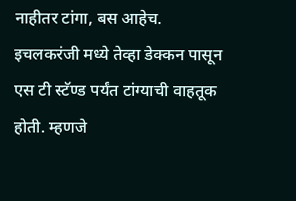नाहीतर टांगा, बस आहेच. इचलकरंजी मध्ये तेव्हा डेक्कन पासून एस टी स्टॅण्ड पर्यंत टांग्याची वाहतूक होती. म्हणजे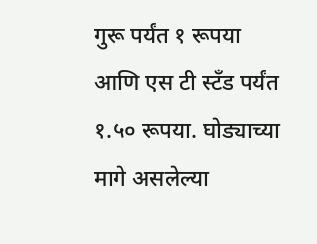गुरू पर्यंत १ रूपया आणि एस टी स्टँड पर्यंत १.५० रूपया. घोड्याच्या मागे असलेल्या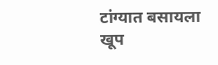टांग्यात बसायला खूप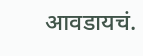आवडायचं.